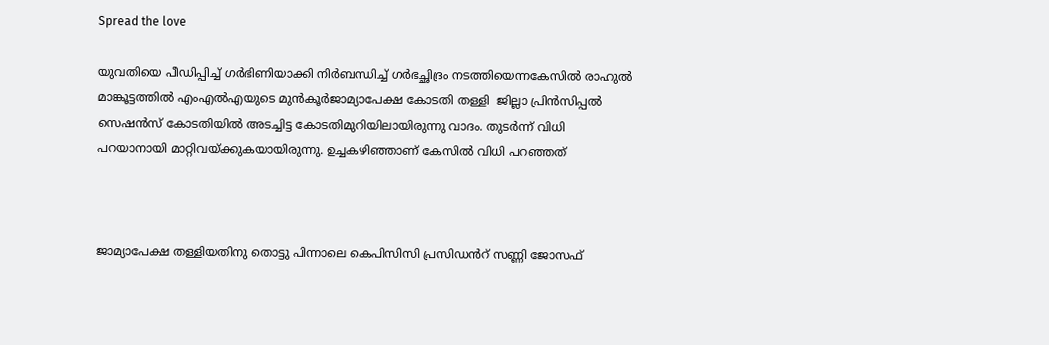Spread the love

യുവതിയെ പീഡിപ്പിച്ച് ഗർഭിണിയാക്കി നിർബന്ധിച്ച് ഗർഭച്ഛിദ്രം നടത്തിയെന്നകേസിൽ രാഹുൽ മാങ്കൂട്ടത്തിൽ എംഎൽഎയുടെ മുൻകൂർജാമ്യാപേക്ഷ കോടതി തള്ളി  ജില്ലാ പ്രിൻസിപ്പൽ സെഷൻസ് കോടതിയിൽ അടച്ചിട്ട കോടതിമുറിയിലായിരുന്നു വാദം. തുടർന്ന് വിധി പറയാനായി മാറ്റിവയ്ക്കുകയായിരുന്നു. ഉച്ചകഴിഞ്ഞാണ് കേസിൽ വിധി പറഞ്ഞത്



ജാമ്യാപേക്ഷ തള്ളിയതിനു തൊട്ടു പിന്നാലെ കെപിസിസി പ്രസിഡൻറ് സണ്ണി ജോസഫ്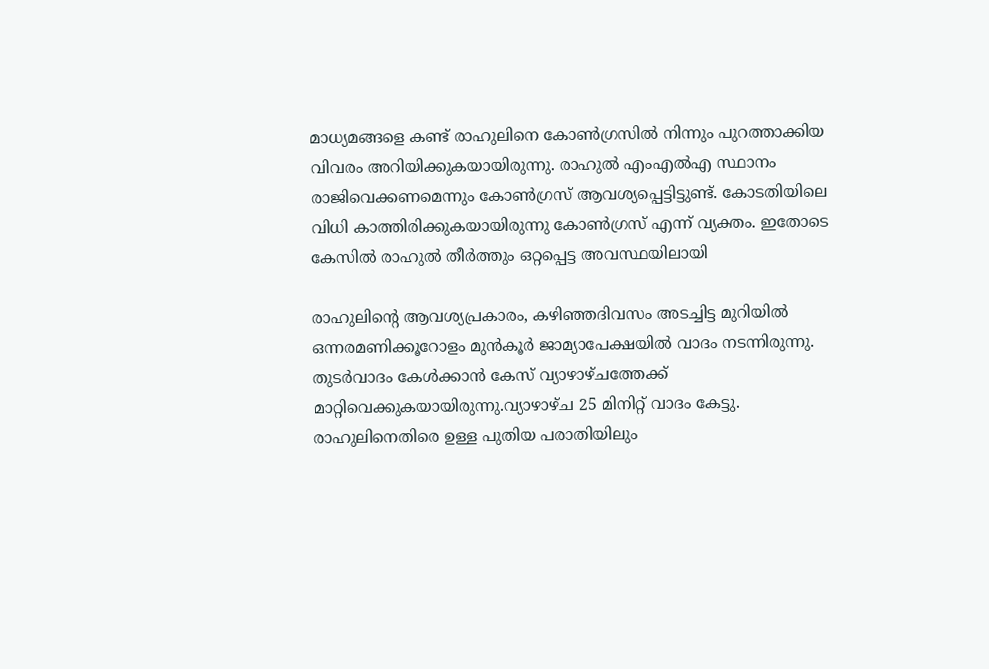മാധ്യമങ്ങളെ കണ്ട് രാഹുലിനെ കോൺഗ്രസിൽ നിന്നും പുറത്താക്കിയ വിവരം അറിയിക്കുകയായിരുന്നു. രാഹുൽ എംഎൽഎ സ്ഥാനം രാജിവെക്കണമെന്നും കോൺഗ്രസ് ആവശ്യപ്പെട്ടിട്ടുണ്ട്. കോടതിയിലെ വിധി കാത്തിരിക്കുകയായിരുന്നു കോൺഗ്രസ് എന്ന് വ്യക്തം. ഇതോടെ കേസിൽ രാഹുൽ തീർത്തും ഒറ്റപ്പെട്ട അവസ്ഥയിലായി

രാഹുലിന്റെ ആവശ്യപ്രകാരം, കഴിഞ്ഞദിവസം അടച്ചിട്ട മുറിയിൽ ഒന്നരമണിക്കൂറോളം മുൻകൂർ ജാമ്യാപേക്ഷയിൽ വാദം നടന്നിരുന്നു. തുടർവാദം കേൾക്കാൻ കേസ് വ്യാഴാഴ്ചത്തേക്ക് മാറ്റിവെക്കുകയായിരുന്നു.വ്യാഴാഴ്ച 25 മിനിറ്റ് വാദം കേട്ടു. രാഹുലിനെതിരെ ഉള്ള പുതിയ പരാതിയിലും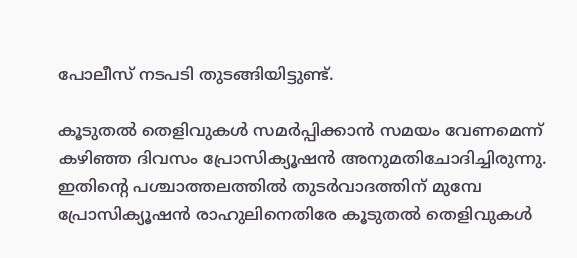പോലീസ് നടപടി തുടങ്ങിയിട്ടുണ്ട്.

കൂടുതൽ തെളിവുകൾ സമർപ്പിക്കാൻ സമയം വേണമെന്ന് കഴിഞ്ഞ ദിവസം പ്രോസിക്യൂഷൻ അനുമതിചോദിച്ചിരുന്നു. ഇതിന്റെ പശ്ചാത്തലത്തിൽ തുടർവാദത്തിന് മുമ്പേ പ്രോസിക്യൂഷൻ രാഹുലിനെതിരേ കൂടുതൽ തെളിവുകൾ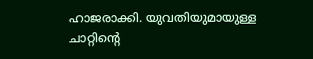ഹാജരാക്കി. യുവതിയുമായുള്ള ചാറ്റിന്റെ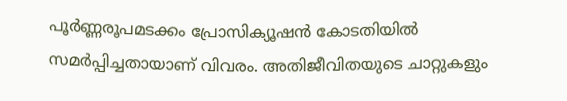പൂർണ്ണരൂപമടക്കം പ്രോസിക്യൂഷൻ കോടതിയിൽ സമർപ്പിച്ചതായാണ് വിവരം. അതിജീവിതയുടെ ചാറ്റുകളും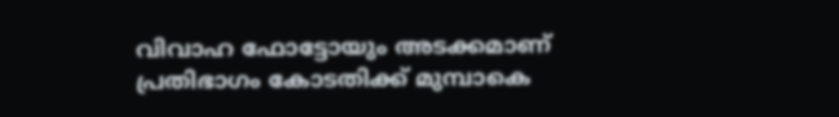വിവാഹ ഫോട്ടോയും അടക്കമാണ് പ്രതിഭാഗം കോടതിക്ക് മുമ്പാകെ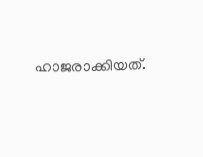ഹാജരാക്കിയത്.